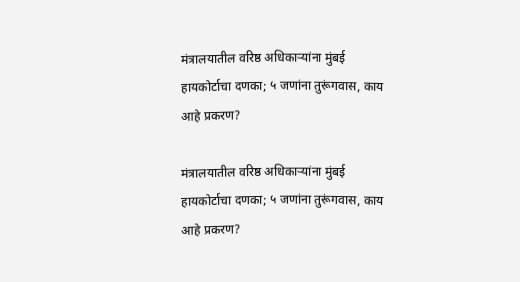मंत्रालयातील वरिष्ठ अधिकाऱ्यांना मुंबई हायकोर्टाचा दणका; ५ जणांना तुरूंगवास, काय आहे प्रकरण?

मंत्रालयातील वरिष्ठ अधिकाऱ्यांना मुंबई हायकोर्टाचा दणका; ५ जणांना तुरूंगवास, काय आहे प्रकरण?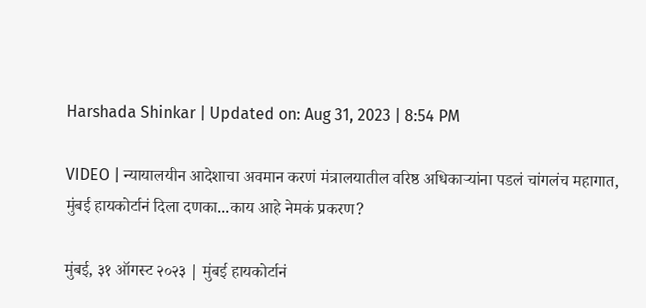Harshada Shinkar | Updated on: Aug 31, 2023 | 8:54 PM

VIDEO | न्यायालयीन आदेशाचा अवमान करणं मंत्रालयातील वरिष्ठ अधिकाऱ्यांना पडलं चांगलंच महागात, मुंबई हायकोर्टानं दिला दणका...काय आहे नेमकं प्रकरण?

मुंबई, ३१ ऑगस्ट २०२३ | मुंबई हायकोर्टानं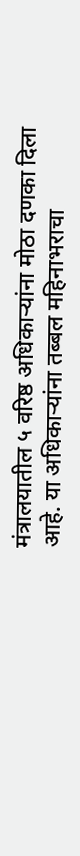मंत्रालयातील ५ वरिष्ठ अधिकाऱ्यांना मोठा दणका दिला आहे. या अधिकाऱ्यांना तब्बल महिनाभराचा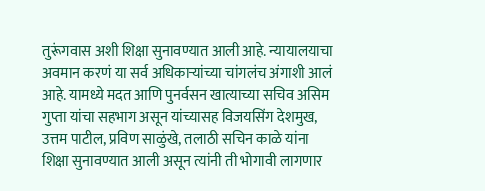तुरूंगवास अशी शिक्षा सुनावण्यात आली आहे. न्यायालयाचा अवमान करणं या सर्व अधिकाऱ्यांच्या चांगलंच अंगाशी आलं आहे. यामध्ये मदत आणि पुनर्वसन खात्याच्या सचिव असिम गुप्ता यांचा सहभाग असून यांच्यासह विजयसिंग देशमुख, उत्तम पाटील, प्रविण साळुंखे, तलाठी सचिन काळे यांना शिक्षा सुनावण्यात आली असून त्यांनी ती भोगावी लागणार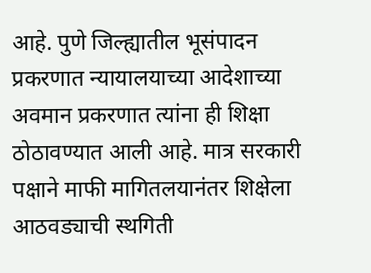आहे. पुणे जिल्ह्यातील भूसंपादन प्रकरणात न्यायालयाच्या आदेशाच्या अवमान प्रकरणात त्यांना ही शिक्षा ठोठावण्यात आली आहे. मात्र सरकारी पक्षाने माफी मागितलयानंतर शिक्षेला आठवड्याची स्थगिती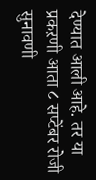देण्यात आली आहे. तर या प्रकऱणी आता ८ सप्टेंबर रोजी सुनावणी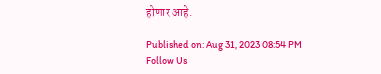होणार आहे.

Published on: Aug 31, 2023 08:54 PM
Follow Us